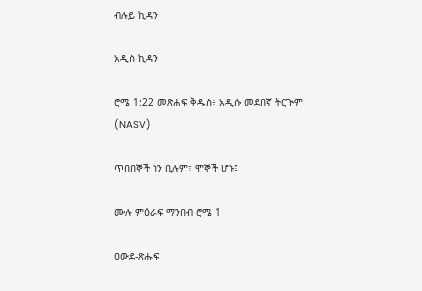ብሉይ ኪዳን

አዲስ ኪዳን

ሮሜ 1:22 መጽሐፍ ቅዱስ፥ አዲሱ መደበኛ ትርጒም (NASV)

ጥበበኞች ነን ቢሉም፣ ሞኞች ሆኑ፤

ሙሉ ምዕራፍ ማንበብ ሮሜ 1

ዐውደ-ጽሑፍ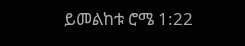ይመልከቱ ሮሜ 1:22